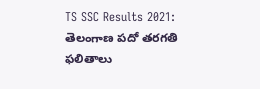TS SSC Results 2021: తెలంగాణ పదో తరగతి ఫలితాలు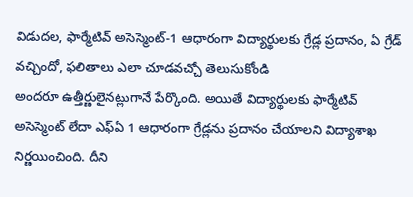విడుదల, ఫార్మేటివ్ అసెస్మెంట్-1 ఆధారంగా విద్యార్థులకు గ్రేడ్ల ప్రదానం, ఏ గ్రేడ్ వచ్చిందో, ఫలితాలు ఎలా చూడవచ్చో తెలుసుకోండి
అందరూ ఉత్తీర్ణులైనట్లుగానే పేర్కొంది. అయితే విద్యార్థులకు ఫార్మేటివ్ అసెస్మెంట్ లేదా ఎఫ్ఏ 1 ఆధారంగా గ్రేడ్లను ప్రదానం చేయాలని విద్యాశాఖ నిర్ణయించింది. దీని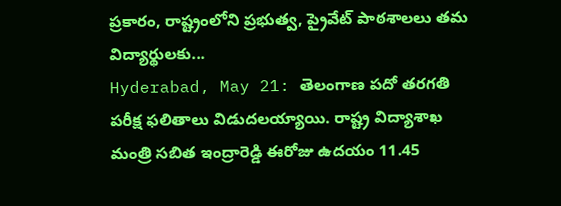ప్రకారం, రాష్ట్రంలోని ప్రభుత్వ, ప్రైవేట్ పాఠశాలలు తమ విద్యార్థులకు...
Hyderabad, May 21: తెలంగాణ పదో తరగతి పరీక్ష ఫలితాలు విడుదలయ్యాయి. రాష్ట్ర విద్యాశాఖ మంత్రి సబిత ఇంద్రారెడ్డి ఈరోజు ఉదయం 11.45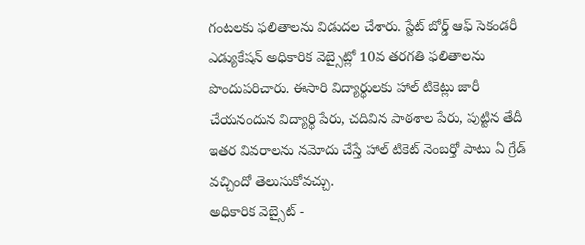గంటలకు ఫలితాలను విడుదల చేశారు. స్టేట్ బోర్డ్ ఆఫ్ సెకండరీ ఎడ్యుకేషన్ అధికారిక వెబ్సైట్లో 10వ తరగతి ఫలితాలను పొందుపరిచారు. ఈసారి విద్యార్థులకు హాల్ టికెట్లు జారీ చేయనందున విద్యార్థి పేరు, చదివిన పాఠశాల పేరు, పుట్టిన తేదీ ఇతర వివరాలను నమోదు చేస్తే హాల్ టికెట్ నెంబర్తో పాటు ఏ గ్రేడ్ వచ్చిందో తెలుసుకోవచ్చు.
అధికారిక వెబ్సైట్ -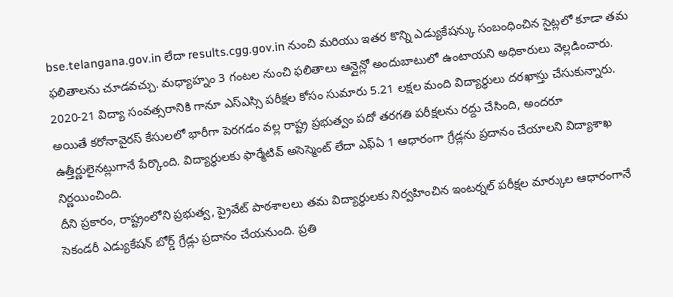bse.telangana.gov.in లేదా results.cgg.gov.in నుంచి మరియు ఇతర కొన్ని ఎడ్యుకేషన్కు సంబంధించిన సైట్లలో కూడా తమ ఫలితాలను చూడవచ్చు. మధ్యాహ్నం 3 గంటల నుంచి ఫలితాలు ఆన్లైన్లో అందుబాటులో ఉంటాయని అధికారులు వెల్లడించారు.
2020-21 విద్యా సంవత్సరానికి గానూ ఎస్ఎస్సి పరీక్షల కోసం సుమారు 5.21 లక్షల మంది విద్యార్థులు దరఖాస్తు చేసుకున్నారు. అయితే కరోనావైరస్ కేసులలో భారీగా పెరగడం వల్ల రాష్ట్ర ప్రభుత్వం పదో తరగతి పరీక్షలను రద్దు చేసింది, అందరూ ఉత్తీర్ణులైనట్లుగానే పేర్కొంది. విద్యార్థులకు ఫార్మేటివ్ అసెస్మెంట్ లేదా ఎఫ్ఏ 1 ఆధారంగా గ్రేడ్లను ప్రదానం చేయాలని విద్యాశాఖ నిర్ణయించింది.
దీని ప్రకారం, రాష్ట్రంలోని ప్రభుత్వ, ప్రైవేట్ పాఠశాలలు తమ విద్యార్థులకు నిర్వహించిన ఇంటర్నల్ పరీక్షల మార్కుల ఆధారంగానే సెకండరీ ఎడ్యుకేషన్ బోర్డ్ గ్రేడ్లు ప్రదానం చేయనుంది. ప్రతి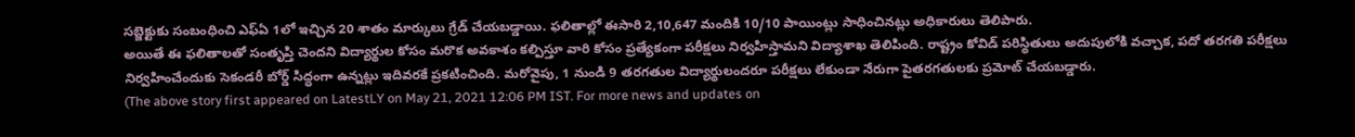సబ్జెక్టుకు సంబంధించి ఎఫ్ఏ 1లో ఇచ్చిన 20 శాతం మార్కులు గ్రేడ్ చేయబడ్డాయి. ఫలితాల్లో ఈసారి 2,10,647 మందికి 10/10 పాయింట్లు సాధించినట్లు అధికారులు తెలిపారు.
అయితే ఈ ఫలితాలతో సంతృప్తి చెందని విద్యార్థుల కోసం మరొక అవకాశం కల్పిస్తూ వారి కోసం ప్రత్యేకంగా పరీక్షలు నిర్వహిస్తామని విద్యాశాఖ తెలిపింది. రాష్ట్రం కోవిడ్ పరిస్థితులు అదుపులోకి వచ్చాక, పదో తరగతి పరీక్షలు నిర్వహించేందుకు సెకండరీ బోర్డ్ సిద్ధంగా ఉన్నట్లు ఇదివరకే ప్రకటించింది. మరోవైపు, 1 నుండి 9 తరగతుల విద్యార్థులందరూ పరీక్షలు లేకుండా నేరుగా పైతరగతులకు ప్రమోట్ చేయబడ్డారు.
(The above story first appeared on LatestLY on May 21, 2021 12:06 PM IST. For more news and updates on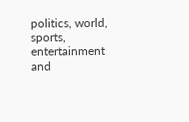politics, world, sports, entertainment and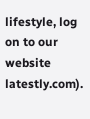lifestyle, log on to our website latestly.com).